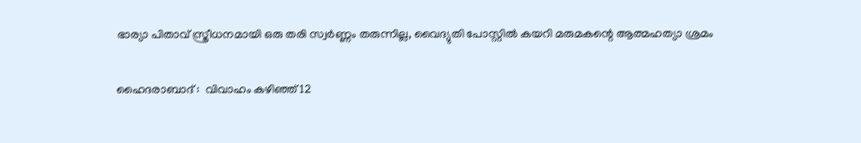ഭാര്യാ പിതാവ് സ്ത്രീധനമായി ഒരു തരി സ്വര്‍ണ്ണം തരുന്നില്ല, വൈദ്യുതി പോസ്റ്റില്‍ കയറി മരുമകന്റെ ആത്മഹത്യാ ശ്രമം

ഹൈദരാബാദ് :  വിവാഹം കഴിഞ്ഞ് 12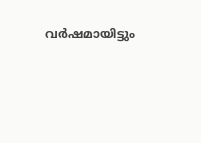വര്‍ഷമായിട്ടും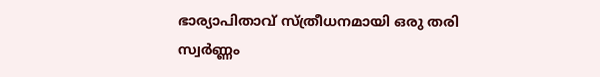ഭാര്യാപിതാവ് സ്ത്രീധനമായി ഒരു തരി സ്വര്‍ണ്ണം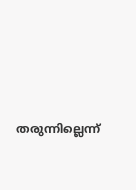തരുന്നില്ലെന്ന്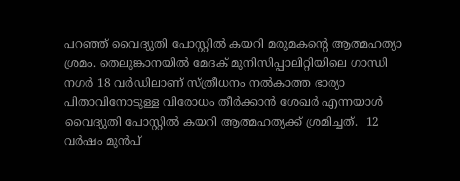പറഞ്ഞ് വൈദ്യുതി പോസ്റ്റില്‍ കയറി മരുമകന്റെ ആത്മഹത്യാ ശ്രമം. തെലുങ്കാനയില്‍ മേദക് മുനിസിപ്പാലിറ്റിയിലെ ഗാന്ധി നഗര്‍ 18 വര്‍ഡിലാണ് സ്ത്രീധനം നല്‍കാത്ത ഭാര്യാ പിതാവിനോടുള്ള വിരോധം തീര്‍ക്കാന്‍ ശേഖര്‍ എന്നയാള്‍ വൈദ്യുതി പോസ്റ്റില്‍ കയറി ആത്മഹത്യക്ക് ശ്രമിച്ചത്.  12 വര്‍ഷം മുന്‍പ്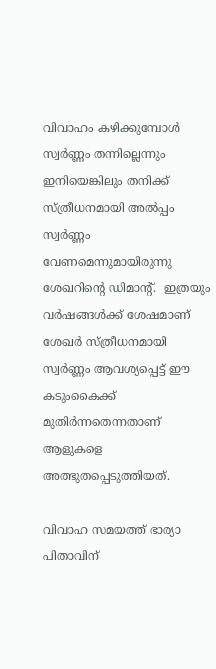വിവാഹം കഴിക്കുമ്പോള്‍  സ്വര്‍ണ്ണം തന്നില്ലെന്നും ഇനിയെങ്കിലും തനിക്ക് സ്ത്രീധനമായി അല്‍പ്പം  സ്വര്‍ണ്ണം വേണമെന്നുമായിരുന്നു ശേഖറിന്റെ ഡിമാന്റ്.  ഇത്രയും വര്‍ഷങ്ങള്‍ക്ക് ശേഷമാണ് ശേഖര്‍ സ്ത്രീധനമായി സ്വര്‍ണ്ണം ആവശ്യപ്പെട്ട് ഈ കടുംകൈക്ക് മുതിര്‍ന്നതെന്നതാണ് ആളുകളെ അത്ഭുതപ്പെടുത്തിയത്.

വിവാഹ സമയത്ത് ഭാര്യാ പിതാവിന്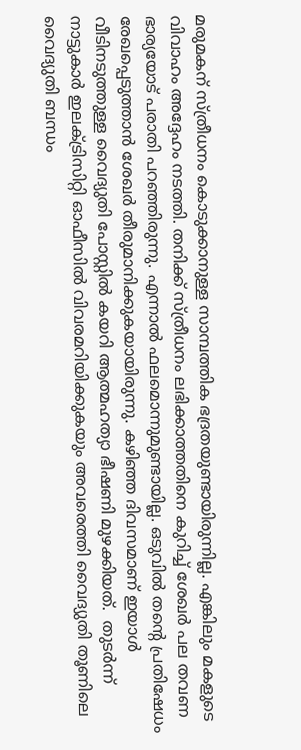മരുമകന് സ്ത്രീധനം കൊടുക്കാനുള്ള സാമ്പത്തിക ഭദ്രതയുണ്ടായിരുന്നില്ല. എങ്കിലും മകളുടെ വിവാഹം അദ്ദേഹം നടത്തി. തനിക്ക് സ്ത്രീധനം ലഭിക്കാത്തതിനെ കുറിച്ച് ശേഖര്‍ പല തവണ ഭാര്യയോട് പരാതി പറഞ്ഞിരുന്നു. എന്നാല്‍ ഫലമൊന്നുമുണ്ടായില്ല. ഒടുവില്‍ തന്റെ പ്രതിഷേധം രേഖപ്പെടുത്താന്‍ ശേഖര്‍ തീരുമാനിക്കുകയായിരുന്നു. കഴിഞ്ഞ ദിവസമാണ് ഇയാള്‍ വീടിനടുത്തുള്ള വൈദ്യുതി പോസ്റ്റില്‍ കയറി ആത്മഹത്യാ ഭീഷണി മുഴക്കിയത്.  തുടര്‍ന്ന് നാട്ടുകാര്‍ ഇലക്ട്രിസിറ്റി ഓഫീസില്‍ വിവരമറിയിക്കുകയും അവരെത്തി വൈദ്യുതി തൂണിലെ വൈദ്യുതി ബന്ധം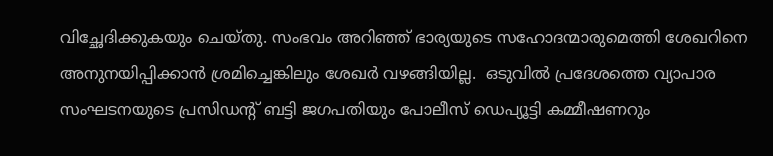വിച്ഛേദിക്കുകയും ചെയ്തു. സംഭവം അറിഞ്ഞ് ഭാര്യയുടെ സഹോദന്മാരുമെത്തി ശേഖറിനെ അനുനയിപ്പിക്കാന്‍ ശ്രമിച്ചെങ്കിലും ശേഖര്‍ വഴങ്ങിയില്ല.  ഒടുവില്‍ പ്രദേശത്തെ വ്യാപാര സംഘടനയുടെ പ്രസിഡന്റ് ബട്ടി ജഗപതിയും പോലീസ് ഡെപ്യൂട്ടി കമ്മീഷണറും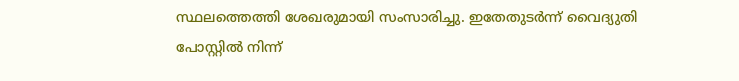സ്ഥലത്തെത്തി ശേഖരുമായി സംസാരിച്ചു. ഇതേതുടര്‍ന്ന് വൈദ്യുതി പോസ്റ്റില്‍ നിന്ന്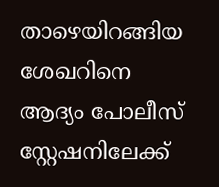താഴെയിറങ്ങിയ ശേഖറിനെ ആദ്യം പോലീസ് സ്റ്റേഷനിലേക്ക്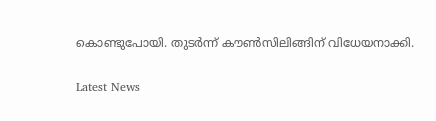കൊണ്ടുപോയി. തുടര്‍ന്ന് കൗണ്‍സിലിങ്ങിന് വിധേയനാക്കി.

Latest News